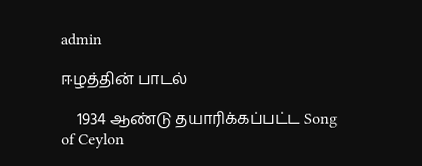admin

ஈழத்தின் பாடல்

    1934 ஆண்டு தயாரிக்கப்பட்ட Song of Ceylon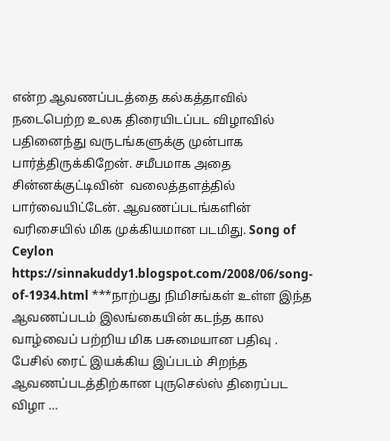என்ற ஆவணப்படத்தை கல்கத்தாவில் நடைபெற்ற உலக திரையிடப்பட விழாவில் பதினைந்து வருடங்களுக்கு முன்பாக பார்த்திருக்கிறேன். சமீபமாக அதை சின்னக்குட்டிவின்  வலைத்தளத்தில் பார்வையிட்டேன். ஆவணப்படங்களின் வரிசையில் மிக முக்கியமான படமிது. Song of Ceylon https://sinnakuddy1.blogspot.com/2008/06/song-of-1934.html ***நாற்பது நிமிசங்கள் உள்ள இந்த ஆவணப்படம் இலங்கையின் கடந்த கால வாழ்வைப் பற்றிய மிக பசுமையான பதிவு . பேசில் ரைட் இயக்கிய இப்படம் சிறந்த ஆவணப்படத்திற்கான புருசெல்ஸ் திரைப்பட விழா …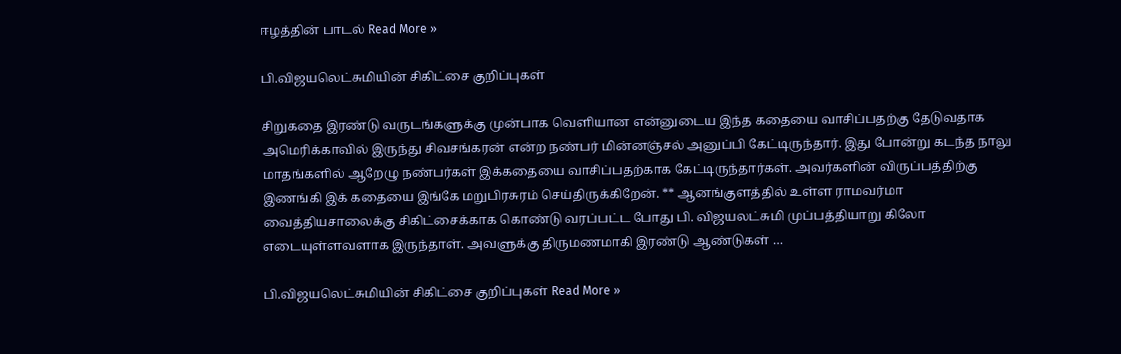ஈழத்தின் பாடல் Read More »

பி.விஜயலெட்சுமியின் சிகிட்சை குறிப்புகள்

சிறுகதை இரண்டு வருடங்களுக்கு முன்பாக வெளியான என்னுடைய இந்த கதையை வாசிப்பதற்கு தேடுவதாக அமெரிக்காவில் இருந்து சிவசங்கரன் என்ற நண்பர் மின்னஞ்சல் அனுப்பி கேட்டிருந்தார். இது போன்று கடந்த நாலு மாதங்களில் ஆறேழு நண்பர்கள் இக்கதையை வாசிப்பதற்காக கேட்டிருந்தார்கள். அவர்களின் விருப்பத்திற்கு இணங்கி இக் கதையை இங்கே மறுபிரசுரம் செய்திருக்கிறேன். ** ஆனங்குளத்தில் உள்ள ராமவர்மா வைத்தியசாலைக்கு சிகிட்சைக்காக கொண்டு வரப்பட்ட போது பி. விஜயலட்சுமி முப்பத்தியாறு கிலோ எடையுள்ளவளாக இருந்தாள். அவளுக்கு திருமணமாகி இரண்டு ஆண்டுகள் …

பி.விஜயலெட்சுமியின் சிகிட்சை குறிப்புகள் Read More »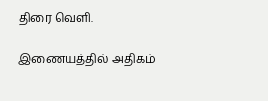திரை வெளி.

இணையத்தில் அதிகம்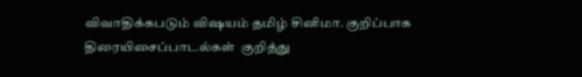விவாதிக்கபடும் விஷயம் தமிழ் சினிமா. குறிப்பாக திரையிசைப்பாடல்கள்  குறித்து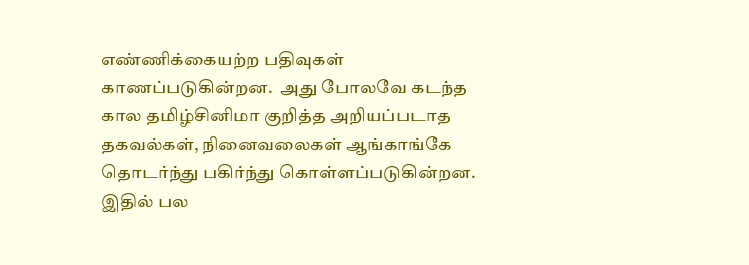எண்ணிக்கையற்ற பதிவுகள் காணப்படுகின்றன.  அது போலவே கடந்த கால தமிழ்சினிமா குறித்த அறியப்படாத தகவல்கள், நினைவலைகள் ஆங்காங்கே தொடர்ந்து பகிர்ந்து கொள்ளப்படுகின்றன.  இதில் பல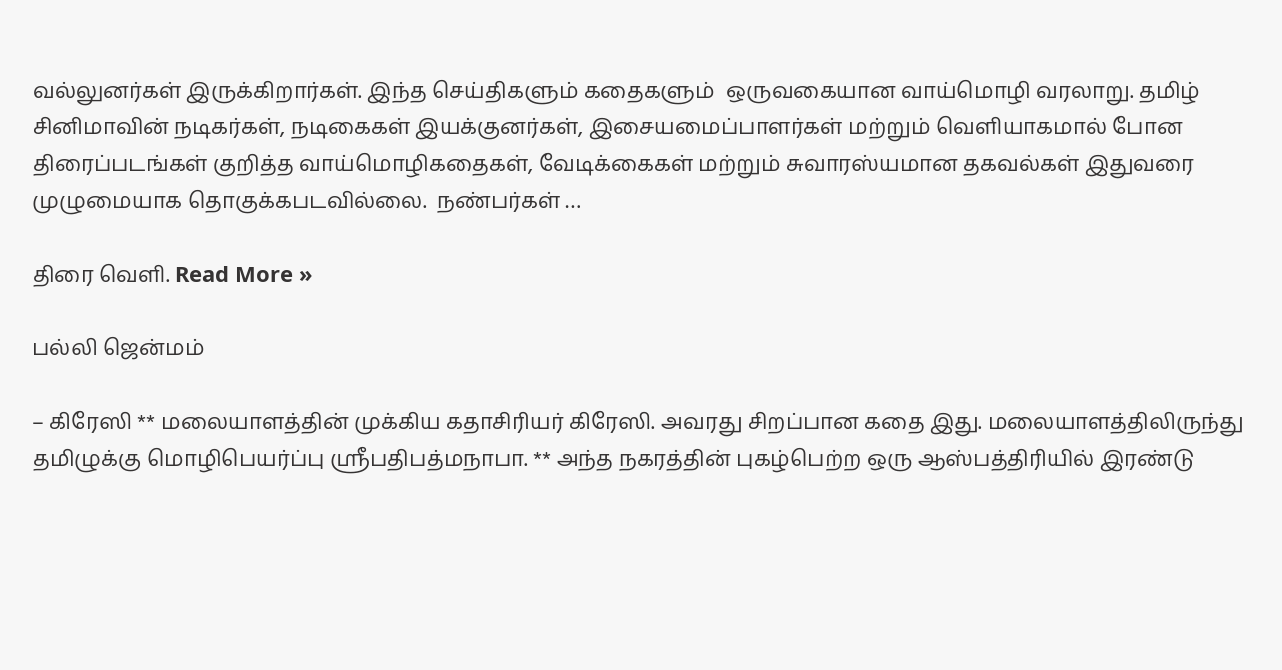வல்லுனர்கள் இருக்கிறார்கள். இந்த செய்திகளும் கதைகளும்  ஒருவகையான வாய்மொழி வரலாறு. தமிழ் சினிமாவின் நடிகர்கள், நடிகைகள் இயக்குனர்கள், இசையமைப்பாளர்கள் மற்றும் வெளியாகமால் போன திரைப்படங்கள் குறித்த வாய்மொழிகதைகள், வேடிக்கைகள் மற்றும் சுவாரஸ்யமான தகவல்கள் இதுவரை முழுமையாக தொகுக்கபடவில்லை.  நண்பர்கள் …

திரை வெளி. Read More »

பல்லி ஜென்மம்

– கிரேஸி ** மலையாளத்தின் முக்கிய கதாசிரியர் கிரேஸி. அவரது சிறப்பான கதை இது. மலையாளத்திலிருந்து தமிழுக்கு மொழிபெயர்ப்பு ஸ்ரீபதிபத்மநாபா. ** அந்த நகரத்தின் புகழ்பெற்ற ஒரு ஆஸ்பத்திரியில் இரண்டு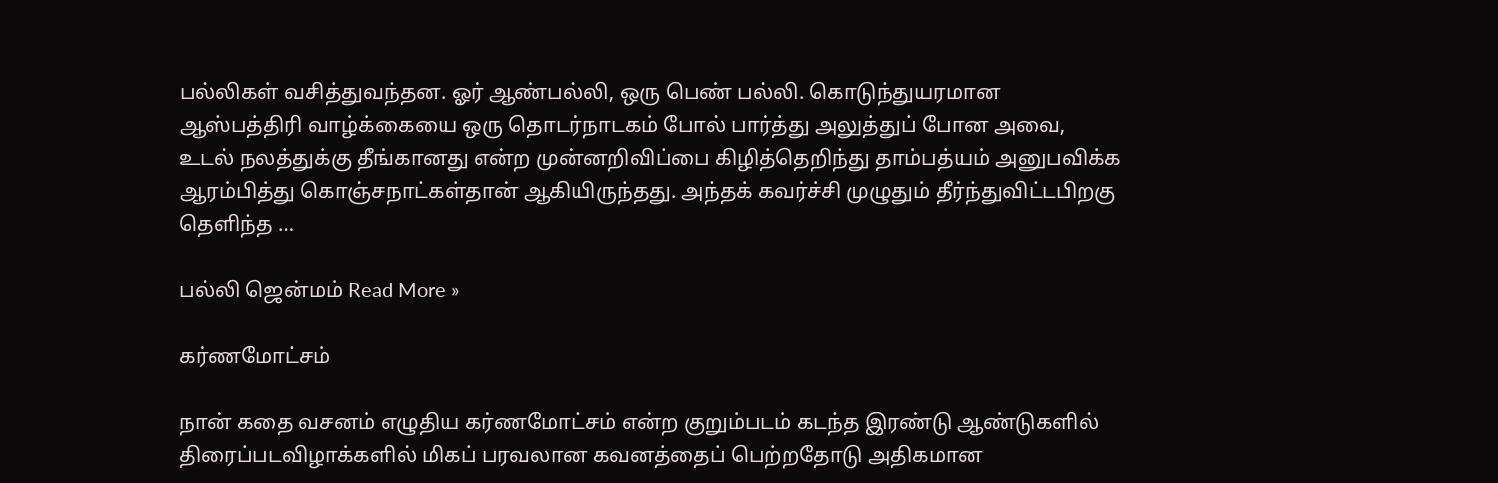பல்லிகள் வசித்துவந்தன. ஓர் ஆண்பல்லி, ஒரு பெண் பல்லி. கொடுந்துயரமான ஆஸ்பத்திரி வாழ்க்கையை ஒரு தொடர்நாடகம் போல் பார்த்து அலுத்துப் போன அவை, உடல் நலத்துக்கு தீங்கானது என்ற முன்னறிவிப்பை கிழித்தெறிந்து தாம்பத்யம் அனுபவிக்க ஆரம்பித்து கொஞ்சநாட்கள்தான் ஆகியிருந்தது. அந்தக் கவர்ச்சி முழுதும் தீர்ந்துவிட்டபிறகு தெளிந்த …

பல்லி ஜென்மம் Read More »

கர்ணமோட்சம்

நான் கதை வசனம் எழுதிய கர்ணமோட்சம் என்ற குறும்படம் கடந்த இரண்டு ஆண்டுகளில் திரைப்படவிழாக்களில் மிகப் பரவலான கவனத்தைப் பெற்றதோடு அதிகமான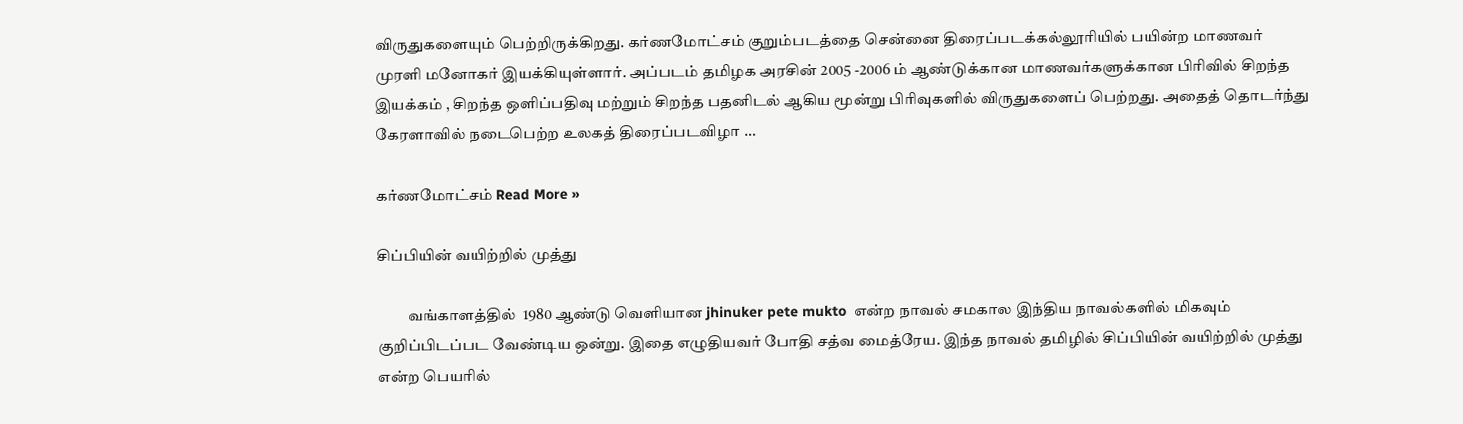விருதுகளையும் பெற்றிருக்கிறது. கர்ணமோட்சம் குறும்படத்தை சென்னை திரைப்படக்கல்லூரியில் பயின்ற மாணவர் முரளி மனோகர் இயக்கியுள்ளார். அப்படம் தமிழக அரசின் 2005 -2006 ம் ஆண்டுக்கான மாணவர்களுக்கான பிரிவில் சிறந்த இயக்கம் , சிறந்த ஒளிப்பதிவு மற்றும் சிறந்த பதனிடல் ஆகிய மூன்று பிரிவுகளில் விருதுகளைப் பெற்றது. அதைத் தொடர்ந்து கேரளாவில் நடைபெற்ற உலகத் திரைப்படவிழா …

கர்ணமோட்சம் Read More »

சிப்பியின் வயிற்றில் முத்து

          வங்காளத்தில்  1980 ஆண்டு வெளியான jhinuker pete mukto  என்ற நாவல் சமகால இந்திய நாவல்களில் மிகவும் குறிப்பிடப்பட வேண்டிய ஒன்று. இதை எழுதியவர் போதி சத்வ மைத்ரேய. இந்த நாவல் தமிழில் சிப்பியின் வயிற்றில் முத்து என்ற பெயரில்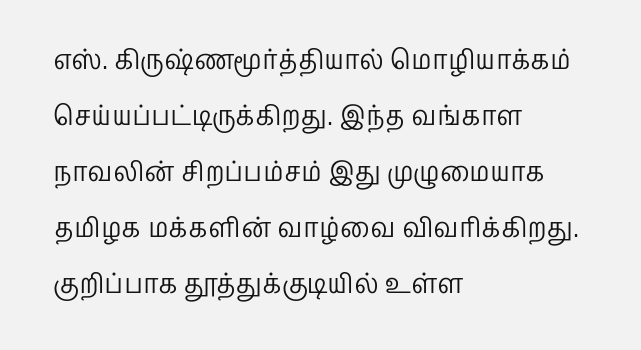எஸ். கிருஷ்ணமூர்த்தியால் மொழியாக்கம் செய்யப்பட்டிருக்கிறது. இந்த வங்காள நாவலின் சிறப்பம்சம் இது முழுமையாக தமிழக மக்களின் வாழ்வை விவரிக்கிறது. குறிப்பாக தூத்துக்குடியில் உள்ள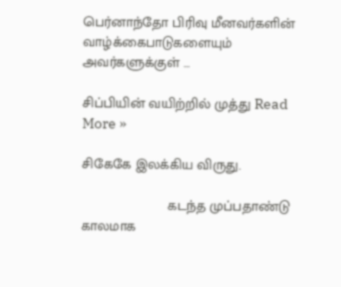பெர்னாந்தோ பிரிவு மீனவர்களின் வாழ்க்கைபாடுகளையும் அவர்களுக்குள் …

சிப்பியின் வயிற்றில் முத்து Read More »

சிகேகே இலக்கிய விருது.

                      கடந்த முப்பதாண்டு காலமாக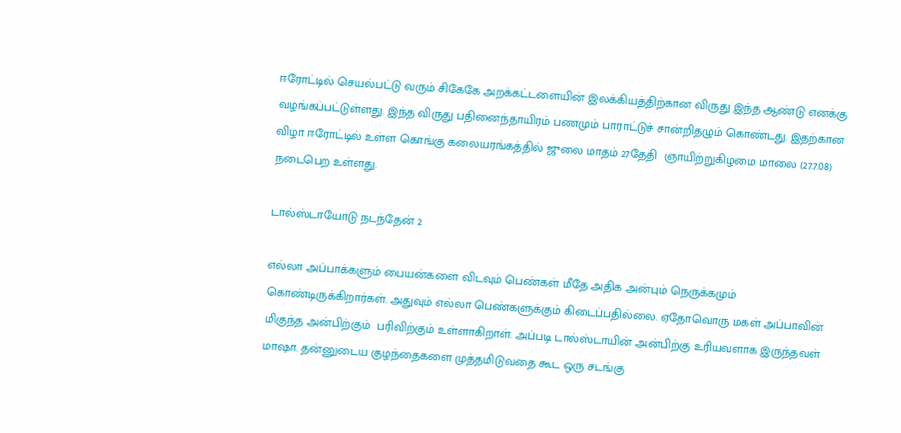ஈரோட்டில் செயல்பட்டு வரும் சிகேகே அறக்கட்டளையின் இலக்கியத்திற்கான விருது இந்த ஆண்டு எனக்கு வழங்கப்பட்டுள்ளது. இந்த விருது பதினைந்தாயிரம் பணமும் பாராட்டுச் சான்றிதழும் கொண்டது. இதற்கான விழா ஈரோட்டில் உள்ள கொங்கு கலையரங்கத்தில் ஜுலை மாதம் 27தேதி  ஞாயிற்றுகிழமை மாலை (27.7.08) நடைபெற உள்ளது.

டால்ஸ்டாயோடு நடந்தேன் 2

எல்லா அப்பாக்களும் பையன்களை விடவும் பெண்கள் மீதே அதிக அன்பும் நெருக்கமும் கொண்டிருக்கிறார்கள். அதுவும் எல்லா பெண்களுக்கும் கிடைப்பதில்லை. ஏதோவொரு மகள் அப்பாவின் மிகுந்த அன்பிற்கும்  பரிவிற்கும் உள்ளாகிறாள். அப்படி டால்ஸ்டாயின் அன்பிற்கு உரியவளாக இருந்தவள் மாஷா. தன்னுடைய குழந்தைகளை முத்தமிடுவதை கூட ஒரு சடங்கு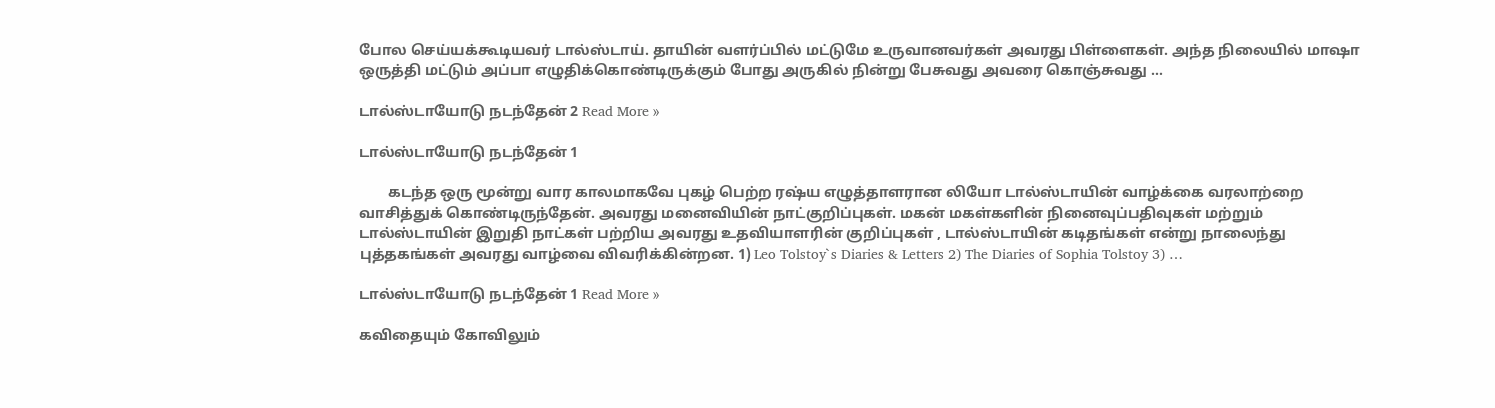போல செய்யக்கூடியவர் டால்ஸ்டாய். தாயின் வளர்ப்பில் மட்டுமே உருவானவர்கள் அவரது பிள்ளைகள். அந்த நிலையில் மாஷா ஒருத்தி மட்டும் அப்பா எழுதிக்கொண்டிருக்கும் போது அருகில் நின்று பேசுவது அவரை கொஞ்சுவது …

டால்ஸ்டாயோடு நடந்தேன் 2 Read More »

டால்ஸ்டாயோடு நடந்தேன் 1

        கடந்த ஒரு மூன்று வார காலமாகவே புகழ் பெற்ற ரஷ்ய எழுத்தாளரான லியோ டால்ஸ்டாயின் வாழ்க்கை வரலாற்றை வாசித்துக் கொண்டிருந்தேன். அவரது மனைவியின் நாட்குறிப்புகள். மகன் மகள்களின் நினைவுப்பதிவுகள் மற்றும் டால்ஸ்டாயின் இறுதி நாட்கள் பற்றிய அவரது உதவியாளரின் குறிப்புகள் , டால்ஸ்டாயின் கடிதங்கள் என்று நாலைந்து புத்தகங்கள் அவரது வாழ்வை விவரிக்கின்றன. 1) Leo Tolstoy`s Diaries & Letters 2) The Diaries of Sophia Tolstoy 3) …

டால்ஸ்டாயோடு நடந்தேன் 1 Read More »

கவிதையும் கோவிலும்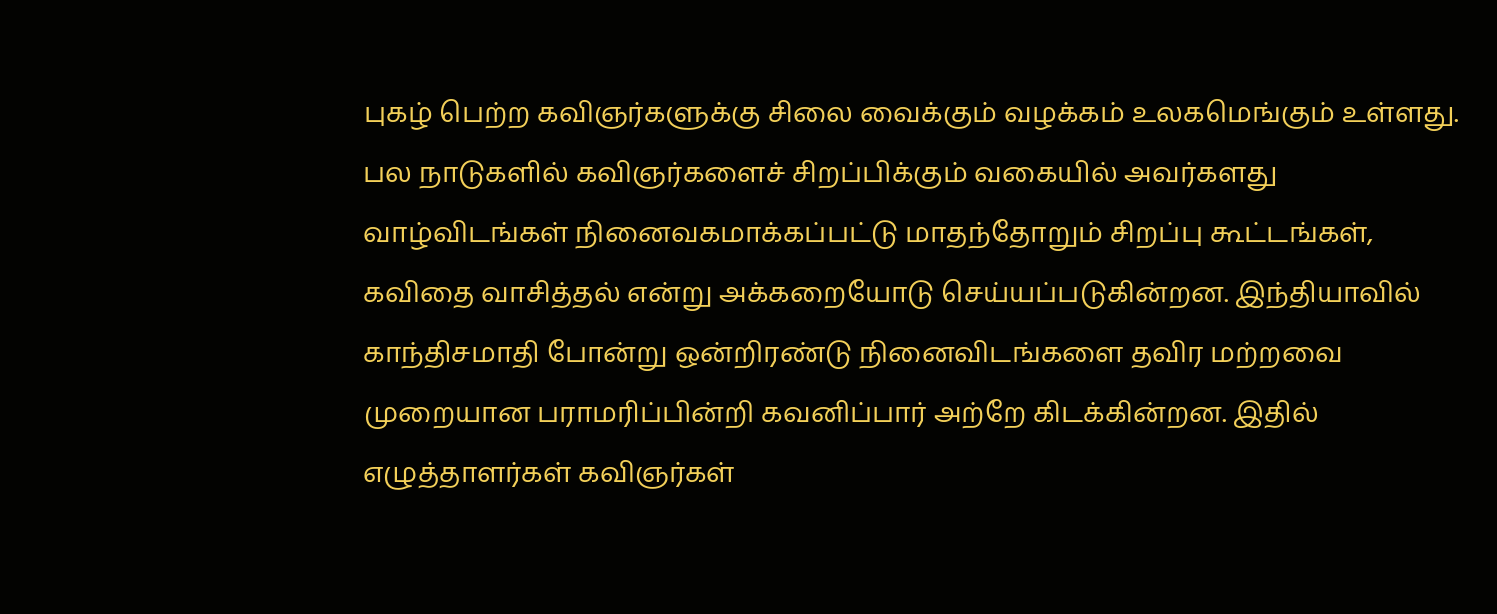புகழ் பெற்ற கவிஞர்களுக்கு சிலை வைக்கும் வழக்கம் உலகமெங்கும் உள்ளது. பல நாடுகளில் கவிஞர்களைச் சிறப்பிக்கும் வகையில் அவர்களது வாழ்விடங்கள் நினைவகமாக்கப்பட்டு மாதந்தோறும் சிறப்பு கூட்டங்கள், கவிதை வாசித்தல் என்று அக்கறையோடு செய்யப்படுகின்றன. இந்தியாவில் காந்திசமாதி போன்று ஒன்றிரண்டு நினைவிடங்களை தவிர மற்றவை முறையான பராமரிப்பின்றி கவனிப்பார் அற்றே கிடக்கின்றன. இதில் எழுத்தாளர்கள் கவிஞர்கள்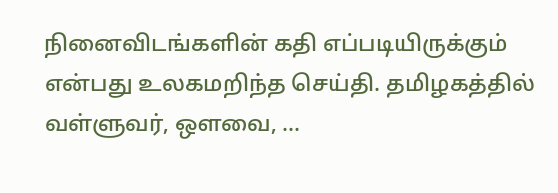நினைவிடங்களின் கதி எப்படியிருக்கும் என்பது உலகமறிந்த செய்தி. தமிழகத்தில் வள்ளுவர், ஔவை, …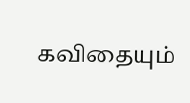கவிதையும்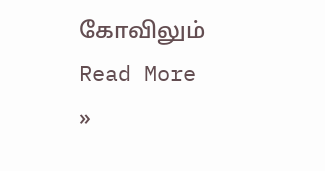கோவிலும் Read More »